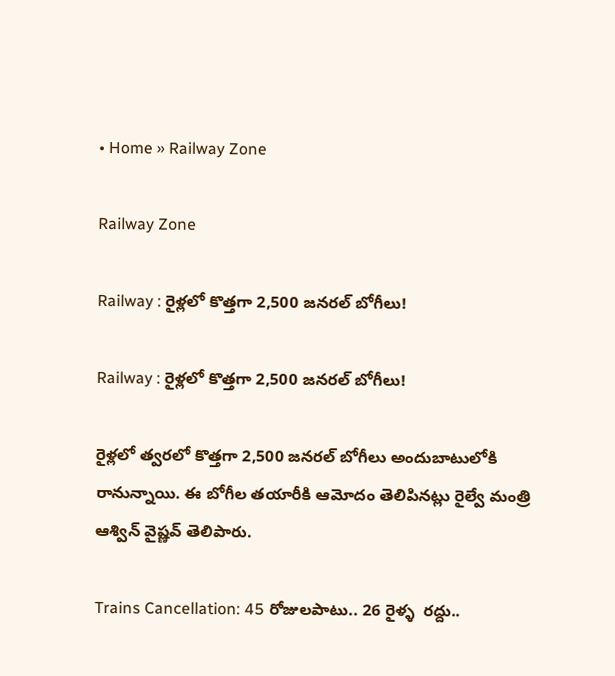• Home » Railway Zone

Railway Zone

Railway : రైళ్లలో కొత్తగా 2,500 జనరల్‌ బోగీలు!

Railway : రైళ్లలో కొత్తగా 2,500 జనరల్‌ బోగీలు!

రైళ్లలో త్వరలో కొత్తగా 2,500 జనరల్‌ బోగీలు అందుబాటులోకి రానున్నాయి. ఈ బోగీల తయారీకి ఆమోదం తెలిపినట్లు రైల్వే మంత్రి ఆశ్విన్‌ వైష్ణవ్‌ తెలిపారు.

Trains Cancellation: 45 రోజులపాటు.. 26 రైళ్ళ  రద్దు..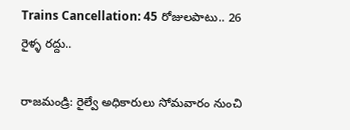Trains Cancellation: 45 రోజులపాటు.. 26 రైళ్ళ రద్దు..

రాజమండ్రి: రైల్వే అధికారులు సోమవారం నుంచి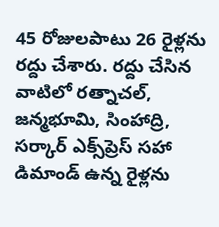45 రోజులపాటు 26 రైళ్లను రద్దు చేశారు. రద్దు చేసిన వాటిలో రత్నాచల్, జన్మభూమి, సింహాద్రి, సర్కార్ ఎక్స్‌ప్రెస్ సహా డిమాండ్ ఉన్న రైళ్లను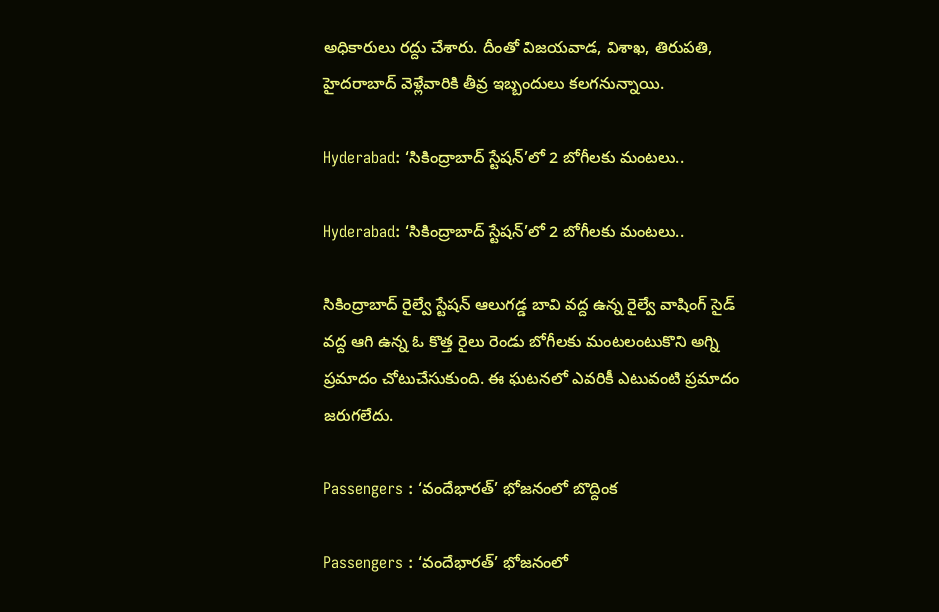అధికారులు రద్దు చేశారు. దీంతో విజయవాడ, విశాఖ, తిరుపతి, హైదరాబాద్ వెళ్లేవారికి తీవ్ర ఇబ్బందులు కలగనున్నాయి.

Hyderabad: ‘సికింద్రాబాద్‌ స్టేషన్‌’లో 2 బోగీలకు మంటలు..

Hyderabad: ‘సికింద్రాబాద్‌ స్టేషన్‌’లో 2 బోగీలకు మంటలు..

సికింద్రాబాద్‌ రైల్వే స్టేషన్‌ ఆలుగడ్డ బావి వద్ద ఉన్న రైల్వే వాషింగ్‌ సైడ్‌ వద్ద ఆగి ఉన్న ఓ కొత్త రైలు రెండు బోగీలకు మంటలంటుకొని అగ్ని ప్రమాదం చోటుచేసుకుంది. ఈ ఘటనలో ఎవరికీ ఎటువంటి ప్రమాదం జరుగలేదు.

Passengers : ‘వందేభారత్‌’ భోజనంలో బొద్దింక

Passengers : ‘వందేభారత్‌’ భోజనంలో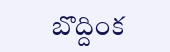బొద్దింక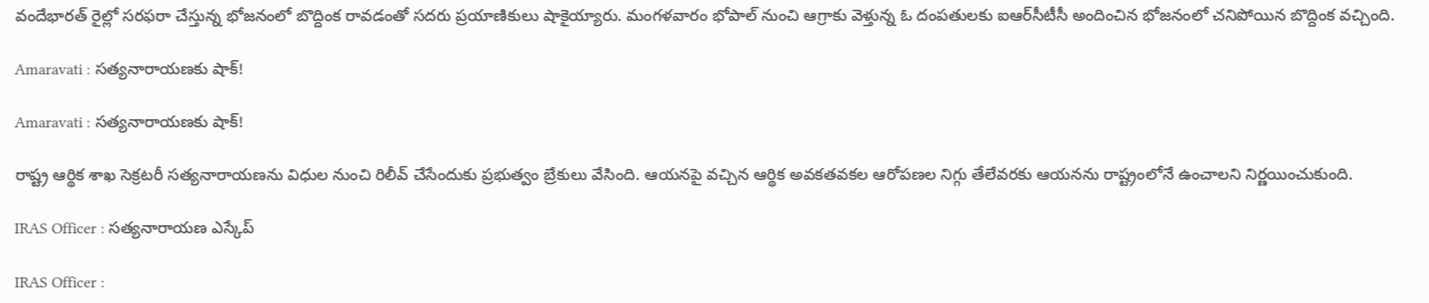వందేభారత్‌ రైల్లో సరఫరా చేస్తున్న భోజనంలో బొద్దింక రావడంతో సదరు ప్రయాణికులు షాకైయ్యారు. మంగళవారం భోపాల్‌ నుంచి ఆగ్రాకు వెళ్తున్న ఓ దంపతులకు ఐఆర్‌సీటీసీ అందించిన భోజనంలో చనిపోయిన బొద్దింక వచ్చింది.

Amaravati : సత్యనారాయణకు షాక్‌!

Amaravati : సత్యనారాయణకు షాక్‌!

రాష్ట్ర ఆర్థిక శాఖ సెక్రటరీ సత్యనారాయణను విధుల నుంచి రిలీవ్‌ చేసేందుకు ప్రభుత్వం బ్రేకులు వేసింది. ఆయనపై వచ్చిన ఆర్థిక అవకతవకల ఆరోపణల నిగ్గు తేలేవరకు ఆయనను రాష్ట్రంలోనే ఉంచాలని నిర్ణయించుకుంది.

IRAS Officer : సత్యనారాయణ ఎస్కేప్‌

IRAS Officer :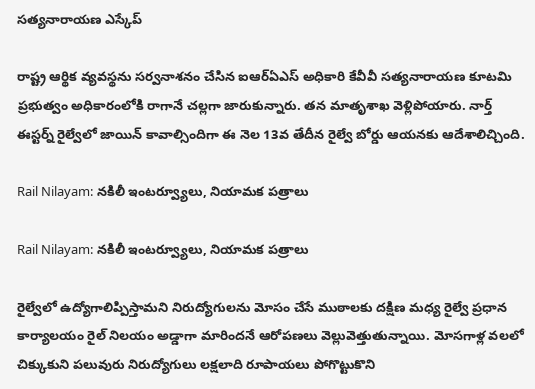సత్యనారాయణ ఎస్కేప్‌

రాష్ట్ర ఆర్థిక వ్యవస్థను సర్వనాశనం చేసిన ఐఆర్‌ఏఎస్‌ అధికారి కేవీవీ సత్యనారాయణ కూటమి ప్రభుత్వం అధికారంలోకి రాగానే చల్లగా జారుకున్నారు. తన మాతృశాఖ వెళ్లిపోయారు. నార్త్‌ ఈస్టర్న్‌ రైల్వేలో జాయిన్‌ కావాల్సిందిగా ఈ నెల 13వ తేదీన రైల్వే బోర్డు ఆయనకు ఆదేశాలిచ్చింది.

Rail Nilayam: నకిలీ ఇంటర్వ్యూలు, నియామక పత్రాలు

Rail Nilayam: నకిలీ ఇంటర్వ్యూలు, నియామక పత్రాలు

రైల్వేలో ఉద్యోగాలిప్పిస్తామని నిరుద్యోగులను మోసం చేసే ముఠాలకు దక్షిణ మధ్య రైల్వే ప్రధాన కార్యాలయం రైల్‌ నిలయం అడ్డాగా మారిందనే ఆరోపణలు వెల్లువెత్తుతున్నాయి. మోసగాళ్ల వలలో చిక్కుకుని పలువురు నిరుద్యోగులు లక్షలాది రూపాయలు పోగొట్టుకొని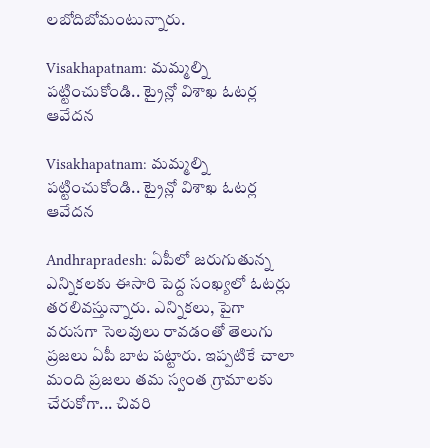లబోదిబోమంటున్నారు.

Visakhapatnam: మమ్మల్ని పట్టించుకోండి.. ట్రైన్లో విశాఖ ఓటర్ల ఆవేదన

Visakhapatnam: మమ్మల్ని పట్టించుకోండి.. ట్రైన్లో విశాఖ ఓటర్ల ఆవేదన

Andhrapradesh: ఏపీలో జరుగుతున్న ఎన్నికలకు ఈసారి పెద్ద సంఖ్యలో ఓటర్లు తరలివస్తున్నారు. ఎన్నికలు, పైగా వరుసగా సెలవులు రావడంతో తెలుగు ప్రజలు ఏపీ బాట పట్టారు. ఇప్పటికే చాలా మంది ప్రజలు తమ స్వంత గ్రామాలకు చేరుకోగా... చివరి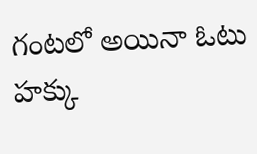గంటలో అయినా ఓటు హక్కు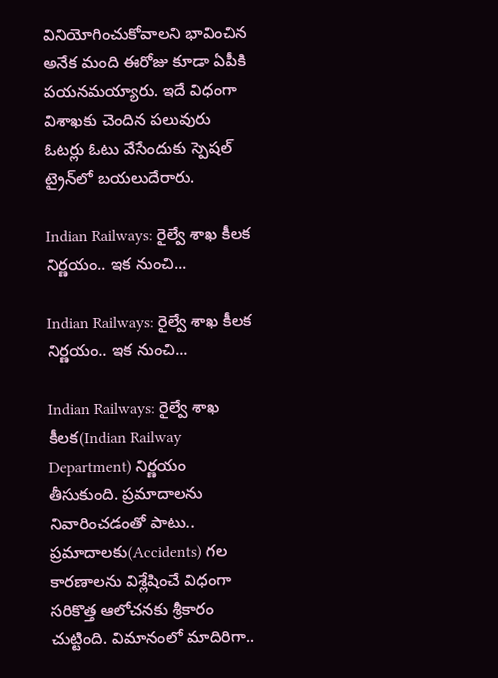వినియోగించుకోవాలని భావించిన అనేక మంది ఈరోజు కూడా ఏపీకి పయనమయ్యారు. ఇదే విధంగా విశాఖకు చెందిన పలువురు ఓటర్లు ఓటు వేసేందుకు స్పెషల్ ట్రైన్‌లో బయలుదేరారు.

Indian Railways: రైల్వే శాఖ కీలక నిర్ణయం.. ఇక నుంచి...

Indian Railways: రైల్వే శాఖ కీలక నిర్ణయం.. ఇక నుంచి...

Indian Railways: రైల్వే శాఖ కీలక(Indian Railway Department) నిర్ణయం తీసుకుంది. ప్రమాదాలను నివారించడంతో పాటు.. ప్రమాదాలకు(Accidents) గల కారణాలను విశ్లేషించే విధంగా సరికొత్త ఆలోచనకు శ్రీకారం చుట్టింది. విమానంలో మాదిరిగా..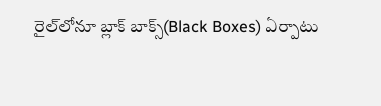రైల్‌లోనూ బ్లాక్‌ బాక్స్‌(Black Boxes) ఏర్పాటు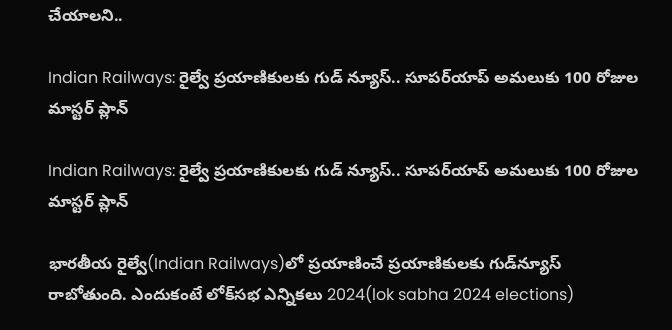చేయాలని..

Indian Railways: రైల్వే ప్రయాణికులకు గుడ్ న్యూస్.. సూపర్‌యాప్ అమలుకు 100 రోజుల మాస్టర్ ప్లాన్

Indian Railways: రైల్వే ప్రయాణికులకు గుడ్ న్యూస్.. సూపర్‌యాప్ అమలుకు 100 రోజుల మాస్టర్ ప్లాన్

భారతీయ రైల్వే(Indian Railways)లో ప్రయాణించే ప్రయాణికులకు గుడ్‌న్యూస్ రాబోతుంది. ఎందుకంటే లోక్‌సభ ఎన్నికలు 2024(lok sabha 2024 elections)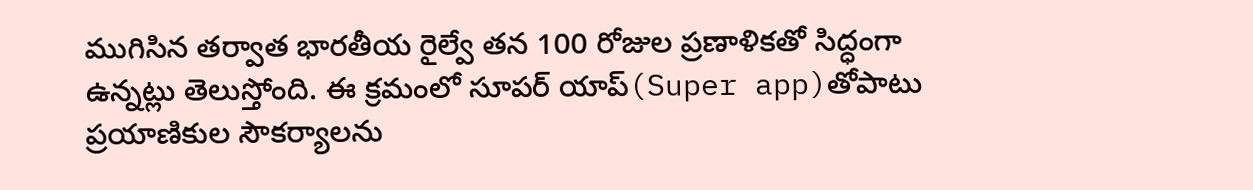ముగిసిన తర్వాత భారతీయ రైల్వే తన 100 రోజుల ప్రణాళికతో సిద్ధంగా ఉన్నట్లు తెలుస్తోంది. ఈ క్రమంలో సూపర్ యాప్‌(Super app)తోపాటు ప్రయాణికుల సౌకర్యాలను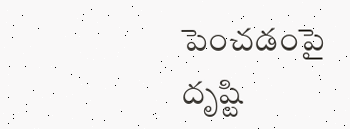పెంచడంపై దృష్టి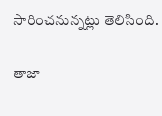సారించనున్నట్లు తెలిసింది.

తాజా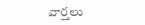వార్తలు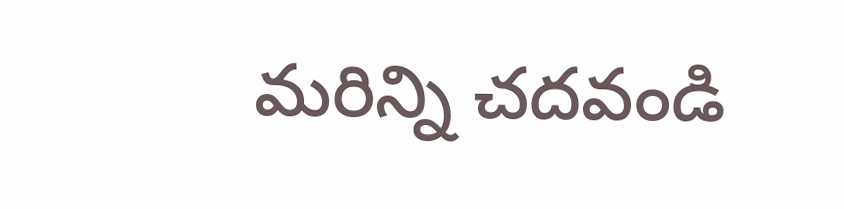మరిన్ని చదవండి